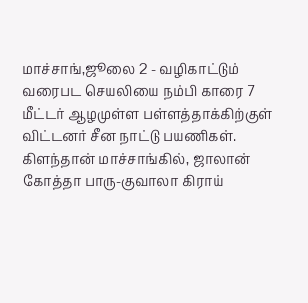மாச்சாங்,ஜூலை 2 - வழிகாட்டும் வரைபட செயலியை நம்பி காரை 7 மீட்டர் ஆழமுள்ள பள்ளத்தாக்கிற்குள் விட்டனர் சீன நாட்டு பயணிகள்.
கிளந்தான் மாச்சாங்கில், ஜாலான் கோத்தா பாரு-குவாலா கிராய்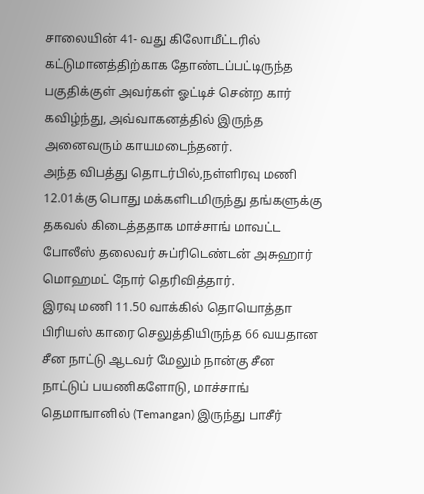சாலையின் 41- வது கிலோமீட்டரில் கட்டுமானத்திற்காக தோண்டப்பட்டிருந்த பகுதிக்குள் அவர்கள் ஓட்டிச் சென்ற கார் கவிழ்ந்து, அவ்வாகனத்தில் இருந்த அனைவரும் காயமடைந்தனர்.
அந்த விபத்து தொடர்பில்,நள்ளிரவு மணி 12.01க்கு பொது மக்களிடமிருந்து தங்களுக்கு தகவல் கிடைத்ததாக மாச்சாங் மாவட்ட போலீஸ் தலைவர் சுப்ரிடெண்டன் அசுஹார் மொஹமட் நோர் தெரிவித்தார்.
இரவு மணி 11.50 வாக்கில் தொயொத்தா பிரியஸ் காரை செலுத்தியிருந்த 66 வயதான சீன நாட்டு ஆடவர் மேலும் நான்கு சீன நாட்டுப் பயணிகளோடு, மாச்சாங் தெமாஙானில் (Temangan) இருந்து பாசீர்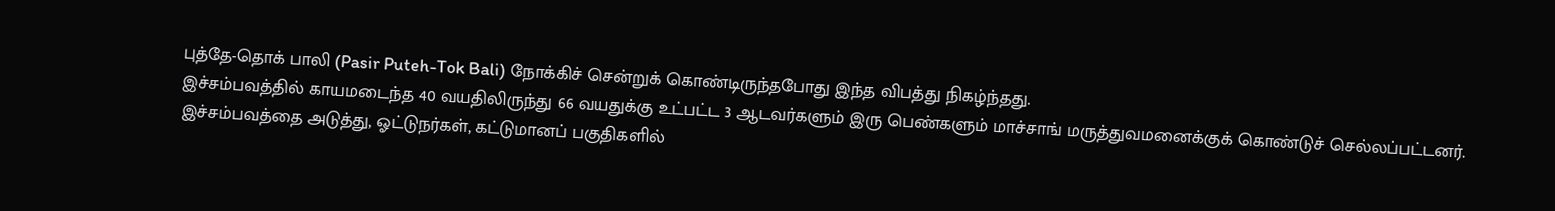புத்தே-தொக் பாலி (Pasir Puteh-Tok Bali) நோக்கிச் சென்றுக் கொண்டிருந்தபோது இந்த விபத்து நிகழ்ந்தது.
இச்சம்பவத்தில் காயமடைந்த 40 வயதிலிருந்து 66 வயதுக்கு உட்பட்ட 3 ஆடவர்களும் இரு பெண்களும் மாச்சாங் மருத்துவமனைக்குக் கொண்டுச் செல்லப்பட்டனர்.
இச்சம்பவத்தை அடுத்து, ஓட்டுநர்கள், கட்டுமானப் பகுதிகளில்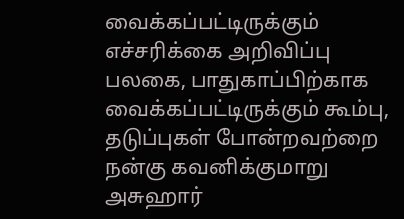வைக்கப்பட்டிருக்கும் எச்சரிக்கை அறிவிப்பு பலகை, பாதுகாப்பிற்காக வைக்கப்பட்டிருக்கும் கூம்பு, தடுப்புகள் போன்றவற்றை நன்கு கவனிக்குமாறு அசுஹார்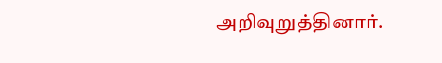அறிவுறுத்தினார்.